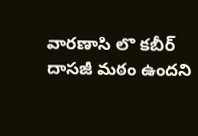వారణాసి లొ కబీర్ దాసజీ మఠం ఉందని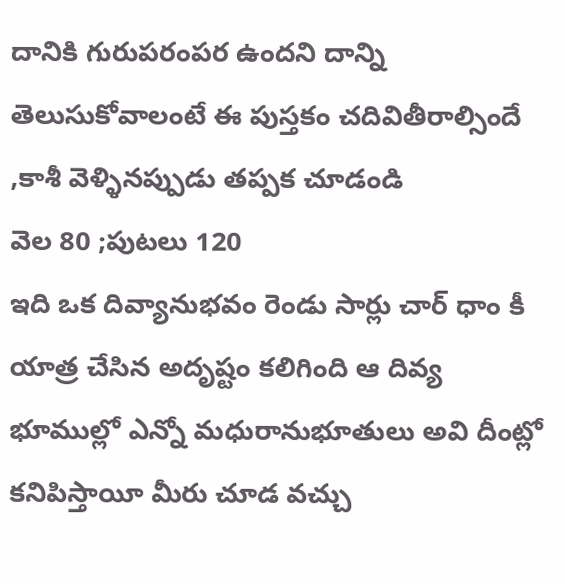దానికి గురుపరంపర ఉందని దాన్ని తెలుసుకోవాలంటే ఈ పుస్తకం చదివితీరాల్సిందే ,కాశీ వెళ్ళినప్పుడు తప్పక చూడండి
వెల 80 ;పుటలు 120
ఇది ఒక దివ్యానుభవం రెండు సార్లు చార్ ధాం కీ యాత్ర చేసిన అదృష్టం కలిగింది ఆ దివ్య భూముల్లో ఎన్నో మధురానుభూతులు అవి దీంట్లో కనిపిస్తాయీ మీరు చూడ వచ్చు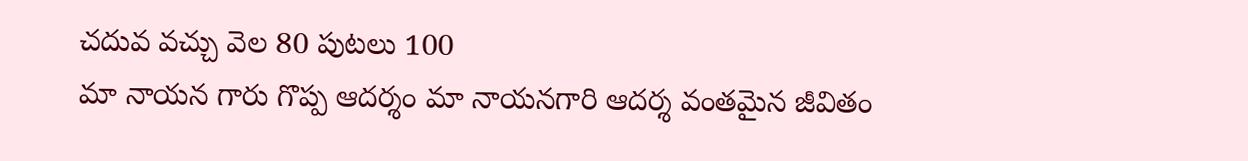చదువ వచ్చు వెల 80 పుటలు 100
మా నాయన గారు గొప్ప ఆదర్శం మా నాయనగారి ఆదర్శ వంతమైన జీవితం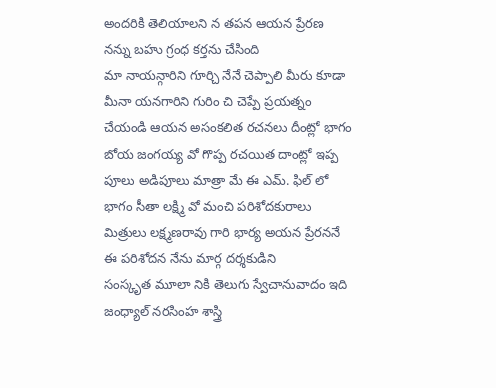అందరికి తెలియాలని న తపన ఆయన ప్రేరణ నన్ను బహు గ్రంధ కర్తను చేసింది
మా నాయన్గారిని గూర్చి నేనే చెప్పాలి మీరు కూడా మీనా యనగారిని గురిం చి చెప్పే ప్రయత్నం చేయండి ఆయన అసంకలిత రచనలు దీంట్లో భాగం
బోయ జంగయ్య వో గొప్ప రచయిత దాంట్లో ఇప్ప పూలు అడిపూలు మాత్రా మే ఈ ఎమ్. ఫిల్ లో భాగం సీతా లక్ష్మి వో మంచి పరిశోదకురాలు మిత్రులు లక్ష్మణరావు గారి భార్య అయన ప్రేరననే ఈ పరిశోదన నేను మార్గ దర్శకుడిని
సంస్కృత మూలా నికి తెలుగు స్వేచానువాదం ఇది జంధ్యాల్ నరసింహ శాస్త్రి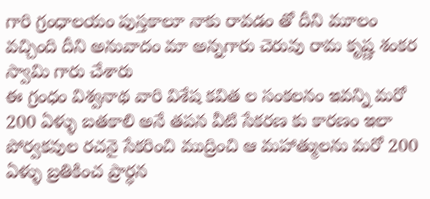గారి గ్రంధాలయం పుస్తకాలూ నాకు రావడం తో దీని మూలం వచ్చింది దీని అనువాదం మా అన్నగారు చెరువు రామ కృష్ణ శంకర స్వామి గారు చేశారు
ఈ గ్రంధం విశ్వనాథ వారి విశేష కవిత ల సంకలనం ఇవన్ని మరో 200 ఏళ్ళు బతకాలి అనే తపన వీటి సేకరణ కు కారణం ఇలా పోర్వకవుల రచనై సేకరించి ముద్రించి ఆ మహాత్ములను మరో 200 ఏళ్ళు బ్రతికించ ప్రార్ధన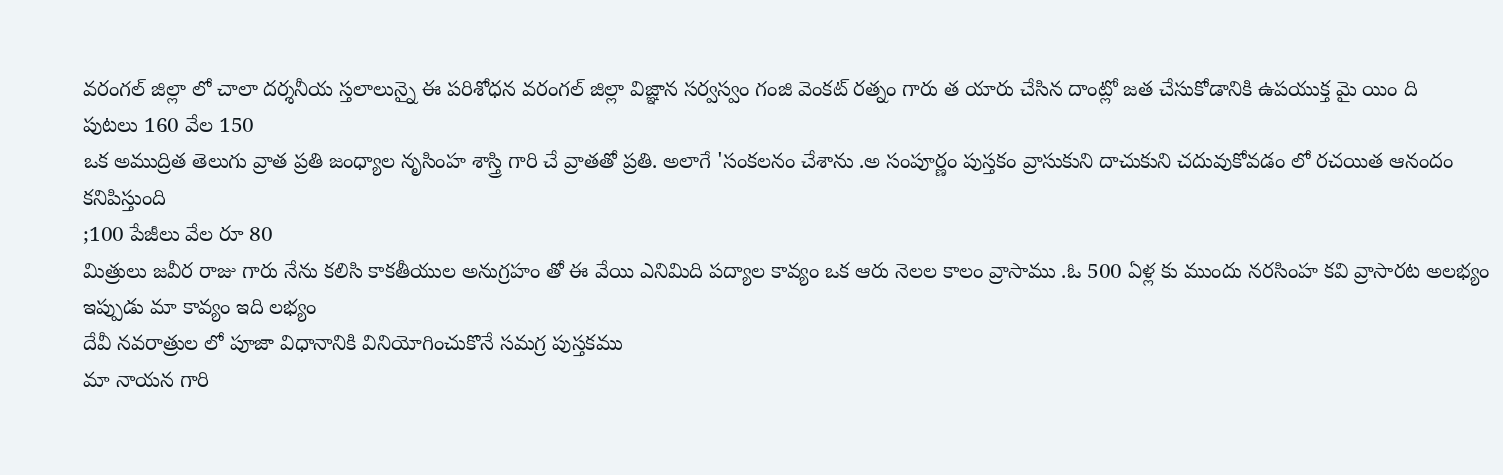వరంగల్ జిల్లా లో చాలా దర్శనీయ స్తలాలున్నై ఈ పరిశోధన వరంగల్ జిల్లా విజ్ఞాన సర్వస్వం గంజి వెంకట్ రత్నం గారు త యారు చేసిన దాంట్లో జత చేసుకోడానికి ఉపయుక్త మై యిం ది
పుటలు 160 వేల 150
ఒక అముద్రిత తెలుగు వ్రాత ప్రతి జంధ్యాల నృసింహ శాస్త్రి గారి చే వ్రాతతో ప్రతి. అలాగే 'సంకలనం చేశాను .అ సంపూర్ణం పుస్తకం వ్రాసుకుని దాచుకుని చదువుకోవడం లో రచయిత ఆనందం కనిపిస్తుంది
;100 పేజీలు వేల రూ 80
మిత్రులు జవీర రాజు గారు నేను కలిసి కాకతీయుల అనుగ్రహం తో ఈ వేయి ఎనిమిది పద్యాల కావ్యం ఒక ఆరు నెలల కాలం వ్రాసాము .ఓ 500 ఏళ్ల కు ముందు నరసింహ కవి వ్రాసారట అలభ్యం
ఇప్పుడు మా కావ్యం ఇది లభ్యం
దేవీ నవరాత్రుల లో పూజా విధానానికి వినియోగించుకొనే సమగ్ర పుస్తకము
మా నాయన గారి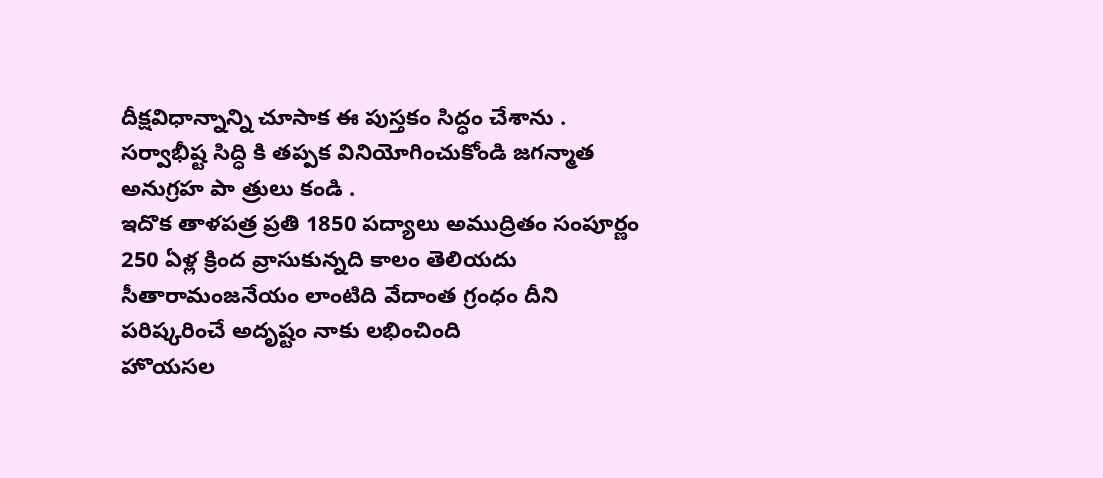దీక్షవిధాన్నాన్ని చూసాక ఈ పుస్తకం సిద్ధం చేశాను . సర్వాభీష్ట సిద్ధి కి తప్పక వినియోగించుకోండి జగన్మాత అనుగ్రహ పా త్రులు కండి .
ఇదొక తాళపత్ర ప్రతి 1850 పద్యాలు అముద్రితం సంపూర్ణం 250 ఏళ్ల క్రింద వ్రాసుకున్నది కాలం తెలియదు సీతారామంజనేయం లాంటిది వేదాంత గ్రంధం దీని పరిష్కరించే అదృష్టం నాకు లభించింది
హొయసల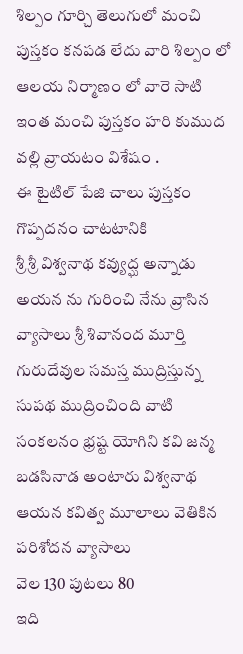శిల్పం గూర్చి తెలుగులో మంచి పుస్తకం కనపడ లేదు వారి శిల్పం లో ఆలయ నిర్మాణం లో వారె సాటి
ఇంత మంచి పుస్తకం హరి కుముద వల్లి వ్రాయటం విశేషం .
ఈ టైటిల్ పేజి చాలు పుస్తకం గొప్పదనం చాటటానికి
శ్రీ శ్రీ విశ్వనాథ కవ్యుద్ఘ అన్నాడు అయన ను గురించి నేను వ్రాసిన వ్యాసాలు శ్రీ శివానంద మూర్తి గురుదేవుల సమస్త ముద్రిస్తున్న సుపథ ముద్రించింది వాటి సంకలనం భ్రష్ట యోగిని కవి జన్మ బడసినాడ అంటారు విశ్వనాథ ఆయన కవిత్వ మూలాలు వెతికిన పరిశోదన వ్యాసాలు
వెల 130 పుటలు 80
ఇది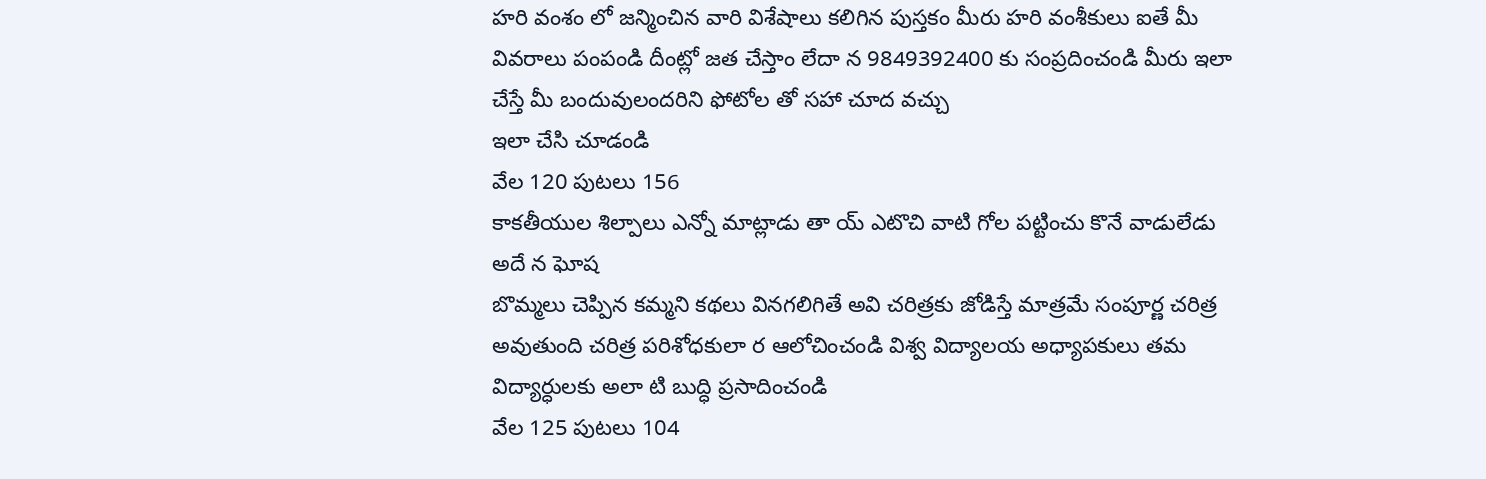హరి వంశం లో జన్మించిన వారి విశేషాలు కలిగిన పుస్తకం మీరు హరి వంశీకులు ఐతే మీ వివరాలు పంపండి దీంట్లో జత చేస్తాం లేదా న 9849392400 కు సంప్రదించండి మీరు ఇలా చేస్తే మీ బందువులందరిని ఫోటోల తో సహా చూద వచ్చు
ఇలా చేసి చూడండి
వేల 120 పుటలు 156
కాకతీయుల శిల్పాలు ఎన్నో మాట్లాడు తా య్ ఎటొచి వాటి గోల పట్టించు కొనే వాడులేడు అదే న ఘోష
బొమ్మలు చెప్పిన కమ్మని కథలు వినగలిగితే అవి చరిత్రకు జోడిస్తే మాత్రమే సంపూర్ణ చరిత్ర అవుతుంది చరిత్ర పరిశోధకులా ర ఆలోచించండి విశ్వ విద్యాలయ అధ్యాపకులు తమ విద్యార్ధులకు అలా టి బుద్ధి ప్రసాదించండి
వేల 125 పుటలు 104